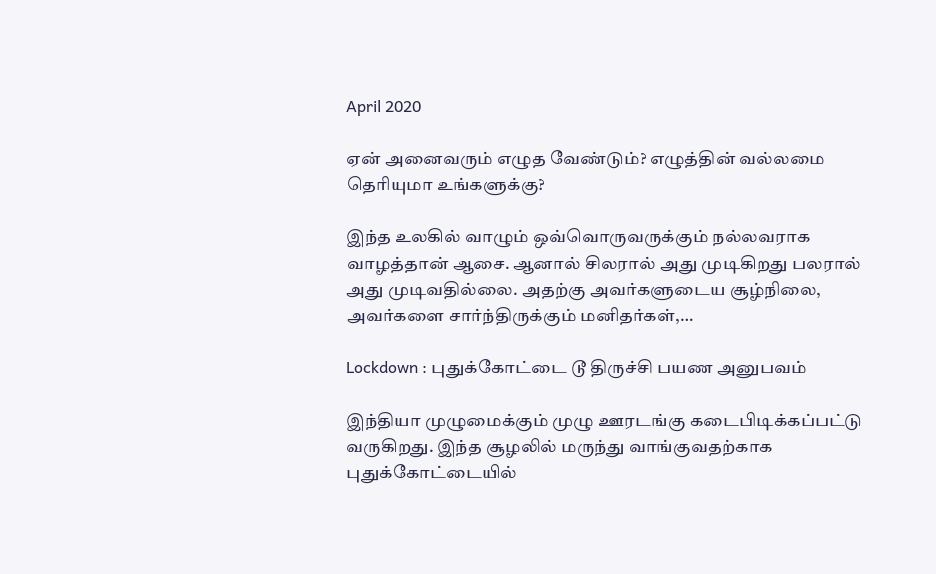April 2020

ஏன் அனைவரும் எழுத வேண்டும்? எழுத்தின் வல்லமை தெரியுமா உங்களுக்கு?

இந்த உலகில் வாழும் ஒவ்வொருவருக்கும் நல்லவராக வாழத்தான் ஆசை. ஆனால் சிலரால் அது முடிகிறது பலரால் அது முடிவதில்லை. அதற்கு அவர்களுடைய சூழ்நிலை, அவர்களை சார்ந்திருக்கும் மனிதர்கள்,…

Lockdown : புதுக்கோட்டை டூ திருச்சி பயண அனுபவம்

இந்தியா முழுமைக்கும் முழு ஊரடங்கு கடைபிடிக்கப்பட்டு வருகிறது. இந்த சூழலில் மருந்து வாங்குவதற்காக புதுக்கோட்டையில்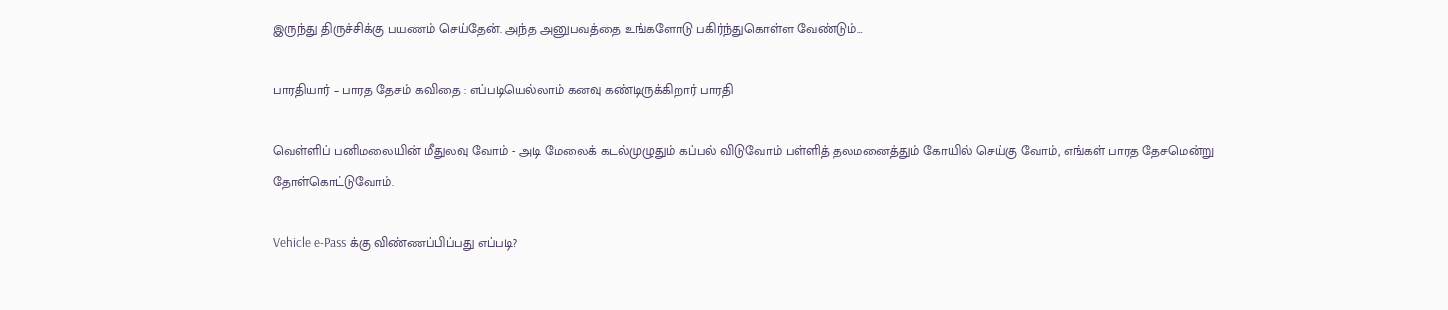இருந்து திருச்சிக்கு பயணம் செய்தேன். அந்த அனுபவத்தை உங்களோடு பகிர்ந்துகொள்ள வேண்டும்…

பாரதியார் – பாரத தேசம் கவிதை : எப்படியெல்லாம் கனவு கண்டிருக்கிறார் பாரதி

வெள்ளிப் பனிமலையின் மீதுலவு வோம் - அடி மேலைக் கடல்முழுதும் கப்பல் விடுவோம் பள்ளித் தலமனைத்தும் கோயில் செய்கு வோம், எங்கள் பாரத தேசமென்று தோள்கொட்டுவோம்.

Vehicle e-Pass க்கு விண்ணப்பிப்பது எப்படி?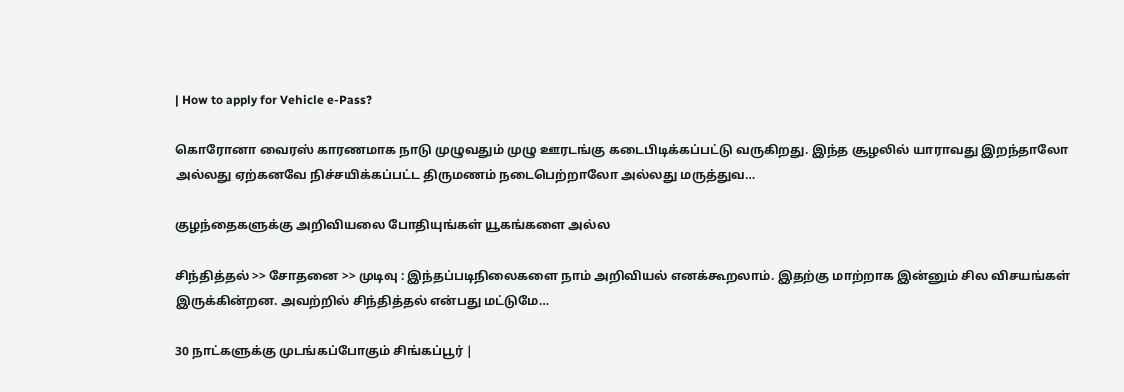| How to apply for Vehicle e-Pass?

கொரோனா வைரஸ் காரணமாக நாடு முழுவதும் முழு ஊரடங்கு கடைபிடிக்கப்பட்டு வருகிறது. இந்த சூழலில் யாராவது இறந்தாலோ அல்லது ஏற்கனவே நிச்சயிக்கப்பட்ட திருமணம் நடைபெற்றாலோ அல்லது மருத்துவ…

குழந்தைகளுக்கு அறிவியலை போதியுங்கள் யூகங்களை அல்ல

சிந்தித்தல் >> சோதனை >> முடிவு : இந்தப்படிநிலைகளை நாம் அறிவியல் எனக்கூறலாம். இதற்கு மாற்றாக இன்னும் சில விசயங்கள் இருக்கின்றன. அவற்றில் சிந்தித்தல் என்பது மட்டுமே…

30 நாட்களுக்கு முடங்கப்போகும் சிங்கப்பூர் |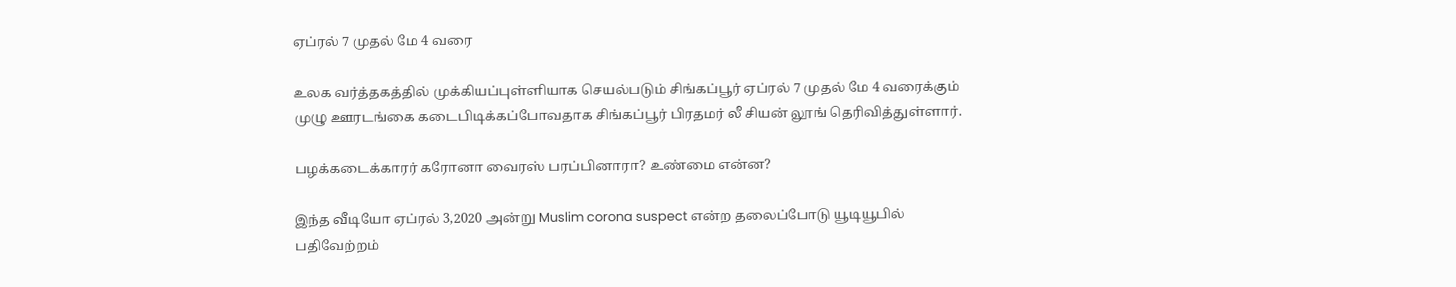ஏப்ரல் 7 முதல் மே 4 வரை

உலக வர்த்தகத்தில் முக்கியப்புள்ளியாக செயல்படும் சிங்கப்பூர் ஏப்ரல் 7 முதல் மே 4 வரைக்கும் முழு ஊரடங்கை கடைபிடிக்கப்போவதாக சிங்கப்பூர் பிரதமர் லீ சியன் லூங் தெரிவித்துள்ளார்.

பழக்கடைக்காரர் கரோனா வைரஸ் பரப்பினாரா? உண்மை என்ன?

இந்த வீடியோ ஏப்ரல் 3,2020 அன்று Muslim corona suspect என்ற தலைப்போடு யூடியூபில் பதிவேற்றம்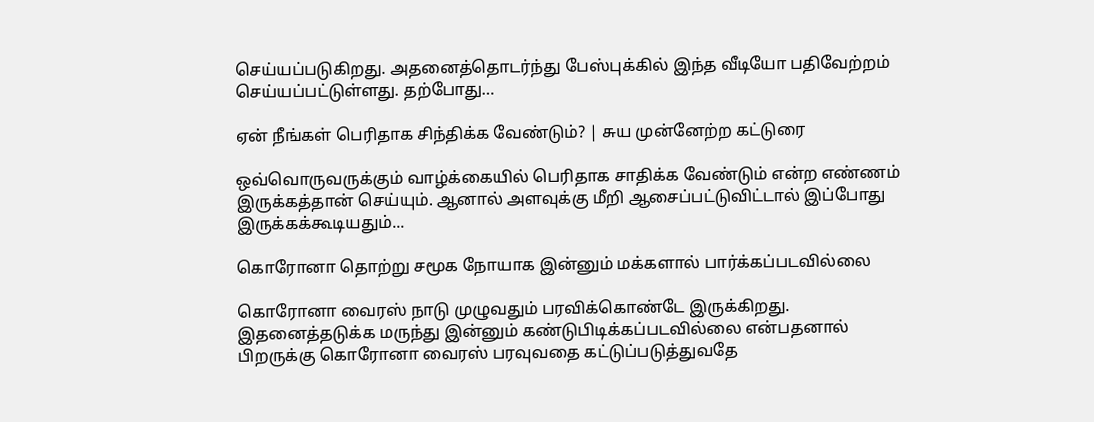செய்யப்படுகிறது. அதனைத்தொடர்ந்து பேஸ்புக்கில் இந்த வீடியோ பதிவேற்றம் செய்யப்பட்டுள்ளது. தற்போது…

ஏன் நீங்கள் பெரிதாக சிந்திக்க வேண்டும்? | சுய முன்னேற்ற கட்டுரை

ஒவ்வொருவருக்கும் வாழ்க்கையில் பெரிதாக சாதிக்க வேண்டும் என்ற எண்ணம் இருக்கத்தான் செய்யும். ஆனால் அளவுக்கு மீறி ஆசைப்பட்டுவிட்டால் இப்போது இருக்கக்கூடியதும்...

கொரோனா தொற்று சமூக நோயாக இன்னும் மக்களால் பார்க்கப்படவில்லை

கொரோனா வைரஸ் நாடு முழுவதும் பரவிக்கொண்டே இருக்கிறது. இதனைத்தடுக்க மருந்து இன்னும் கண்டுபிடிக்கப்படவில்லை என்பதனால் பிறருக்கு கொரோனா வைரஸ் பரவுவதை கட்டுப்படுத்துவதே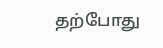தற்போது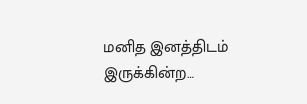மனித இனத்திடம் இருக்கின்ற…